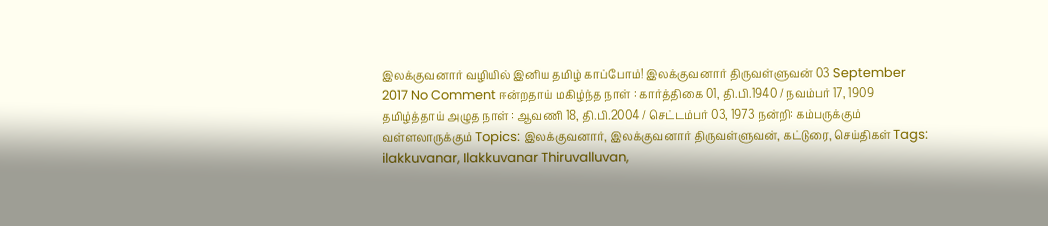இலக்குவனார் வழியில் இனிய தமிழ் காப்போம்! இலக்குவனார் திருவள்ளுவன் 03 September 2017 No Comment ஈன்றதாய் மகிழ்ந்த நாள் : கார்த்திகை 01, தி.பி.1940 / நவம்பர் 17, 1909 தமிழ்த்தாய் அழுத நாள் : ஆவணி 18, தி.பி.2004 / செட்டம்பர் 03, 1973 நன்றி: கம்பருக்கும் வள்ளலாருக்கும் Topics: இலக்குவனார், இலக்குவனார் திருவள்ளுவன், கட்டுரை, செய்திகள் Tags: ilakkuvanar, Ilakkuvanar Thiruvalluvan,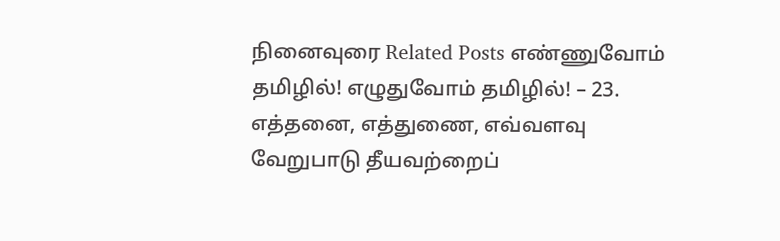நினைவுரை Related Posts எண்ணுவோம் தமிழில்! எழுதுவோம் தமிழில்! – 23. எத்தனை, எத்துணை, எவ்வளவு வேறுபாடு தீயவற்றைப்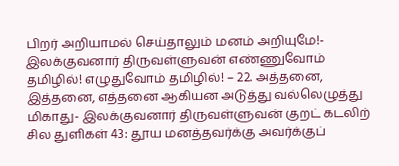பிறர் அறியாமல் செய்தாலும் மனம் அறியுமே!- இலக்குவனார் திருவள்ளுவன் எண்ணுவோம் தமிழில்! எழுதுவோம் தமிழில்! – 22. அத்தனை, இத்தனை, எத்தனை ஆகியன அடுத்து வல்லெழுத்து மிகாது- இலக்குவனார் திருவள்ளுவன் குறட் கடலிற் சில துளிகள் 43: தூய மனத்தவர்க்கு அவர்க்குப்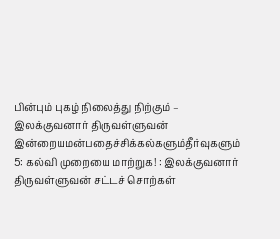பின்பும் புகழ் நிலைத்து நிற்கும் – இலக்குவனார் திருவள்ளுவன் இன்றையமன்பதைச்சிக்கல்களும்தீர்வுகளும் 5: கல்வி முறையை மாற்றுக! : இலக்குவனார் திருவள்ளுவன் சட்டச் சொற்கள்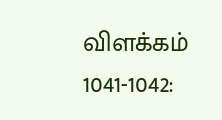விளக்கம் 1041-1042: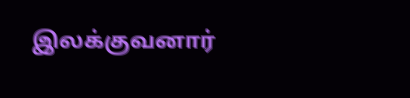இலக்குவனார்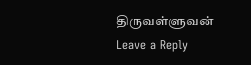திருவள்ளுவன்
Leave a Reply